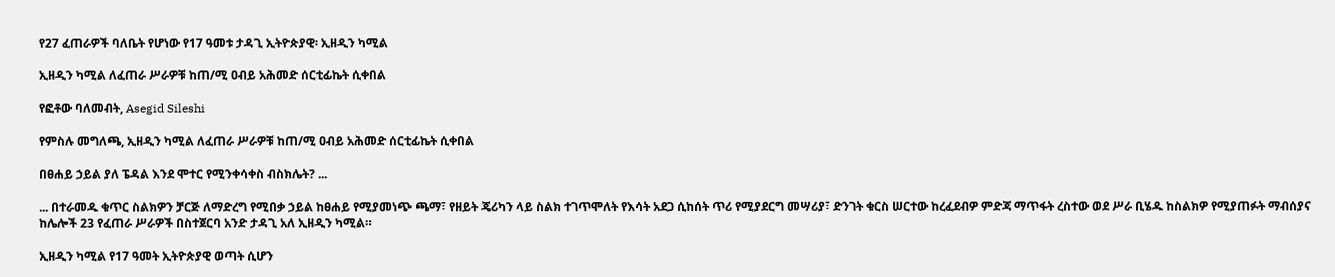የ27 ፈጠራዎች ባለቤት የሆነው የ17 ዓመቱ ታዳጊ ኢትዮጵያዊ፡ ኢዘዲን ካሚል

ኢዘዲን ካሚል ለፈጠራ ሥራዎቹ ከጠ/ሚ ዐብይ አሕመድ ሰርቲፊኬት ሲቀበል

የፎቶው ባለመብት, Asegid Sileshi

የምስሉ መግለጫ, ኢዘዲን ካሚል ለፈጠራ ሥራዎቹ ከጠ/ሚ ዐብይ አሕመድ ሰርቲፊኬት ሲቀበል

በፀሐይ ኃይል ያለ ፔዳል እንደ ሞተር የሚንቀሳቀስ ብስክሌት? ...

... በተራመዱ ቁጥር ስልክዎን ቻርጅ ለማድረግ የሚበቃ ኃይል ከፀሐይ የሚያመነጭ ጫማ፣ የዘይት ጄሪካን ላይ ስልክ ተገጥሞለት የእሳት አደጋ ሲከሰት ጥሪ የሚያደርግ መሣሪያ፣ ድንገት ቁርስ ሠርተው ከረፈደብዎ ምድጃ ማጥፋት ረስተው ወደ ሥራ ቢሄዱ ከስልክዎ የሚያጠፉት ማብሰያና ከሌሎች 23 የፈጠራ ሥራዎች በስተጀርባ አንድ ታዳጊ አለ ኢዘዲን ካሚል።

ኢዘዲን ካሚል የ17 ዓመት ኢትዮጵያዊ ወጣት ሲሆን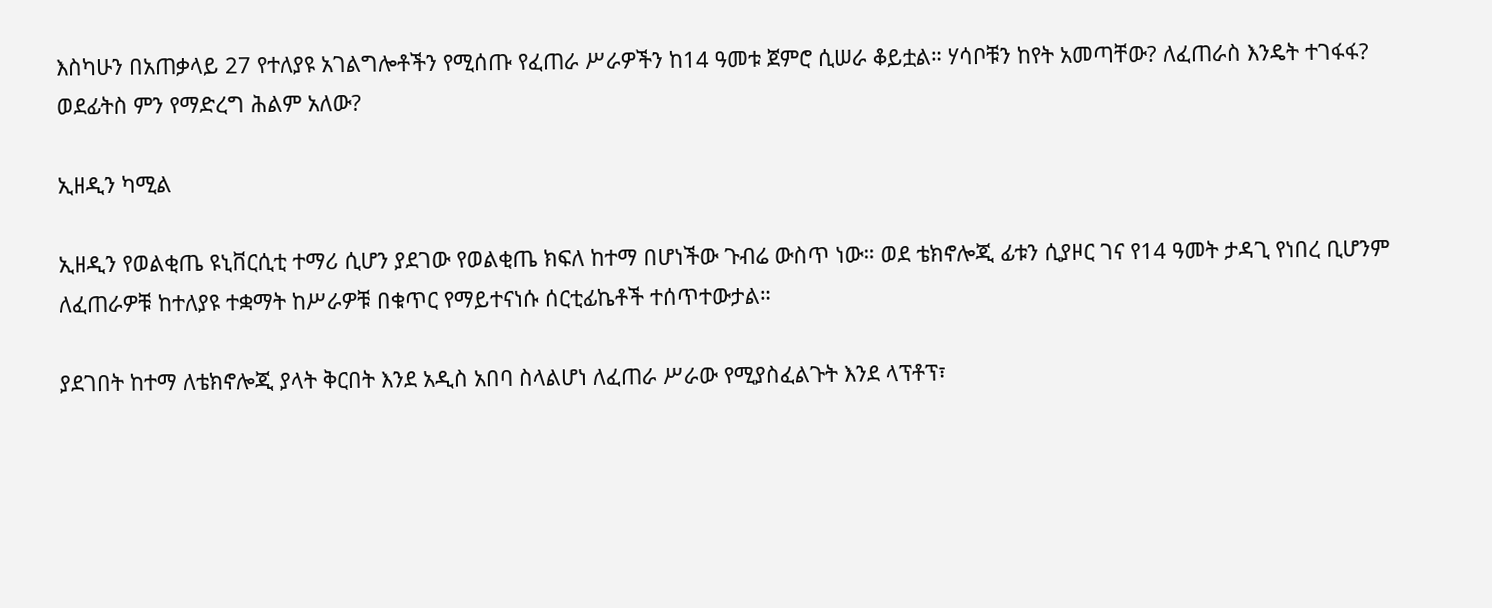እስካሁን በአጠቃላይ 27 የተለያዩ አገልግሎቶችን የሚሰጡ የፈጠራ ሥራዎችን ከ14 ዓመቱ ጀምሮ ሲሠራ ቆይቷል። ሃሳቦቹን ከየት አመጣቸው? ለፈጠራስ እንዴት ተገፋፋ? ወደፊትስ ምን የማድረግ ሕልም አለው?

ኢዘዲን ካሚል

ኢዘዲን የወልቂጤ ዩኒቨርሲቲ ተማሪ ሲሆን ያደገው የወልቂጤ ክፍለ ከተማ በሆነችው ጉብሬ ውስጥ ነው። ወደ ቴክኖሎጂ ፊቱን ሲያዞር ገና የ14 ዓመት ታዳጊ የነበረ ቢሆንም ለፈጠራዎቹ ከተለያዩ ተቋማት ከሥራዎቹ በቁጥር የማይተናነሱ ሰርቲፊኬቶች ተሰጥተውታል።

ያደገበት ከተማ ለቴክኖሎጂ ያላት ቅርበት እንደ አዲስ አበባ ስላልሆነ ለፈጠራ ሥራው የሚያስፈልጉት እንደ ላፕቶፕ፣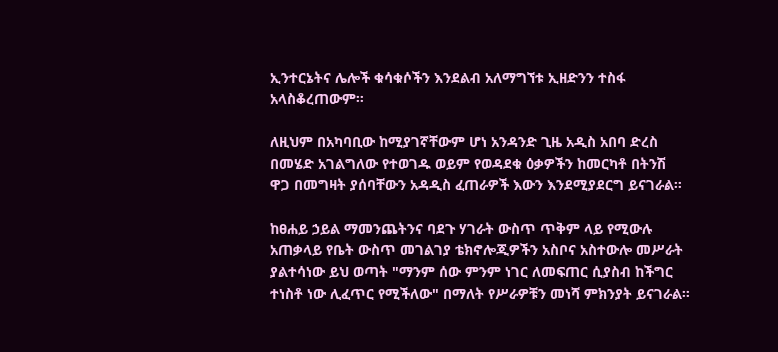ኢንተርኔትና ሌሎች ቁሳቁሶችን እንደልብ አለማግኘቱ ኢዘድንን ተስፋ አላስቆረጠውም።

ለዚህም በአካባቢው ከሚያገኛቸውም ሆነ አንዳንድ ጊዜ አዲስ አበባ ድረስ በመሄድ አገልግለው የተወገዱ ወይም የወዳደቁ ዕቃዎችን ከመርካቶ በትንሽ ዋጋ በመግዛት ያሰባቸውን አዳዲስ ፈጠራዎች እውን እንደሚያደርግ ይናገራል።

ከፀሐይ ኃይል ማመንጨትንና ባደጉ ሃገራት ውስጥ ጥቅም ላይ የሚውሉ አጠቃላይ የቤት ውስጥ መገልገያ ቴክኖሎጂዎችን አስቦና አስተውሎ መሥራት ያልተሳነው ይህ ወጣት "ማንም ሰው ምንም ነገር ለመፍጠር ሲያስብ ከችግር ተነስቶ ነው ሊፈጥር የሚችለው" በማለት የሥራዎቹን መነሻ ምክንያት ይናገራል።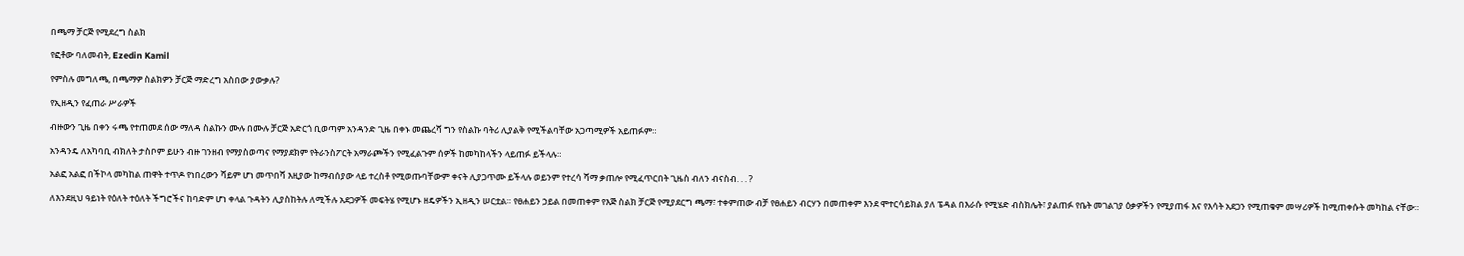በጫማ ቻርጅ የሚደረግ ስልክ

የፎቶው ባለመብት, Ezedin Kamil

የምስሉ መግለጫ, በጫማዎ ስልክዎን ቻርጅ ማድረግ አስበው ያውቃሉ?

የኢዘዲን የፈጠራ ሥራዎች

ብዙውን ጊዜ በቀን ሩጫ የተጠመደ ሰው ማለዳ ስልኩን ሙሉ በሙሉ ቻርጅ አድርጎ ቢወጣም አንዳንድ ጊዜ በቀኑ መጨረሻ ግን የስልኩ ባትሪ ሊያልቅ የሚችልባቸው አጋጣሚዎች አይጠፉም።

አንዳንዴ ለአካባቢ ብክለት ታስቦም ይሁን ብዙ ገንዘብ የማያስወጣና የማያደክም የትራንስፖርት አማራጮችን የሚፈልጉም ሰዎች ከመካከላችን ላይጠፉ ይችላሉ።

አልፎ አልፎ በችኮላ መካከል ጠዋት ተጥዶ የነበረውን ሻይም ሆነ መጥበሻ እዚያው ከማብሰያው ላይ ተረስቶ የሚወጡባቸውም ቀናት ሊያጋጥሙ ይችላሉ ወይንም የተረሳ ሻማ ቃጠሎ የሚፈጥርበት ጊዜስ ብለን ብናስብ. . . ?

ለእንደዚህ ዓይነት የዕለት ተዕለት ችግሮችና ከባድም ሆነ ቀላል ጉዳትን ሊያስከትሉ ለሚችሉ አደጋዎች መፍትሄ የሚሆኑ ዘዴዎችን ኢዘዲን ሠርቷል። የፀሐይን ኃይል በመጠቀም የእጅ ስልክ ቻርጅ የሚያደርግ ጫማ፣ ተቀምጠው ብቻ የፀሐይን ብርሃን በመጠቀም እንደ ሞተርሳይክል ያለ ፔዳል በእራሱ የሚሄድ ብስክሌት፣ ያልጠፉ የቤት መገልገያ ዕቃዎችን የሚያጠፋ እና የእሳት አደጋን የሚጠቁም መሣሪዎች ከሚጠቀሱት መካከል ናቸው።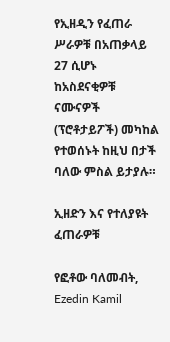የኢዘዲን የፈጠራ ሥራዎቹ በአጠቃላይ 27 ሲሆኑ ከአስደናቂዎቹ ናሙናዎች (ፕሮቶታይፖች) መካከል የተወሰኑት ከዚህ በታች ባለው ምስል ይታያሉ።

ኢዘድን እና የተለያዩት ፈጠራዎቹ

የፎቶው ባለመብት, Ezedin Kamil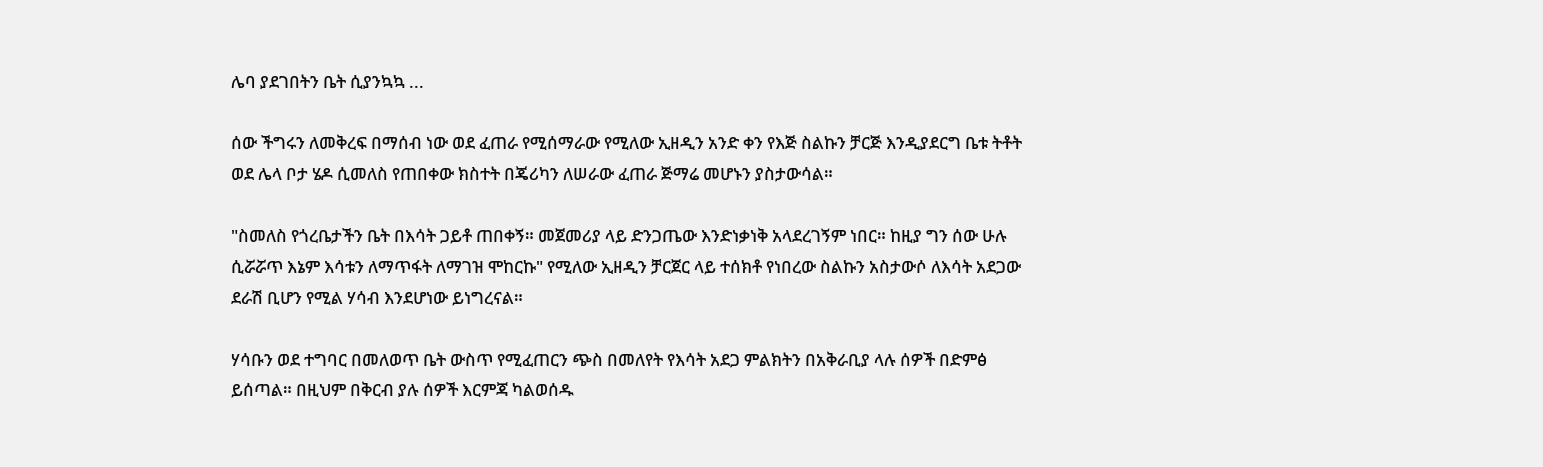ሌባ ያደገበትን ቤት ሲያንኳኳ ...

ሰው ችግሩን ለመቅረፍ በማሰብ ነው ወደ ፈጠራ የሚሰማራው የሚለው ኢዘዲን አንድ ቀን የእጅ ስልኩን ቻርጅ እንዲያደርግ ቤቱ ትቶት ወደ ሌላ ቦታ ሄዶ ሲመለስ የጠበቀው ክስተት በጄሪካን ለሠራው ፈጠራ ጅማሬ መሆኑን ያስታውሳል።

"ስመለስ የጎረቤታችን ቤት በእሳት ጋይቶ ጠበቀኝ። መጀመሪያ ላይ ድንጋጤው እንድነቃነቅ አላደረገኝም ነበር። ከዚያ ግን ሰው ሁሉ ሲሯሯጥ እኔም እሳቱን ለማጥፋት ለማገዝ ሞከርኩ" የሚለው ኢዘዲን ቻርጀር ላይ ተሰክቶ የነበረው ስልኩን አስታውሶ ለእሳት አደጋው ደራሽ ቢሆን የሚል ሃሳብ እንደሆነው ይነግረናል።

ሃሳቡን ወደ ተግባር በመለወጥ ቤት ውስጥ የሚፈጠርን ጭስ በመለየት የእሳት አደጋ ምልክትን በአቅራቢያ ላሉ ሰዎች በድምፅ ይሰጣል። በዚህም በቅርብ ያሉ ሰዎች እርምጃ ካልወሰዱ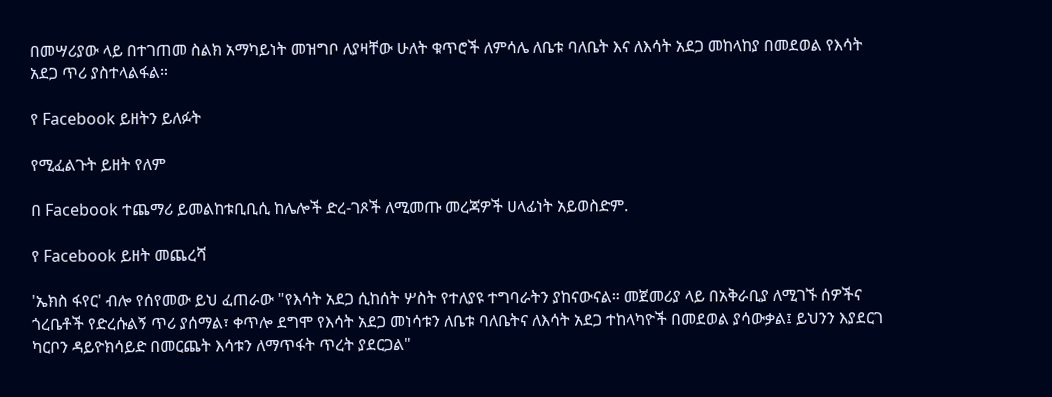በመሣሪያው ላይ በተገጠመ ስልክ አማካይነት መዝግቦ ለያዛቸው ሁለት ቁጥሮች ለምሳሌ ለቤቱ ባለቤት እና ለእሳት አደጋ መከላከያ በመደወል የእሳት አደጋ ጥሪ ያስተላልፋል።

የ Facebook ይዘትን ይለፉት

የሚፈልጉት ይዘት የለም

በ Facebook ተጨማሪ ይመልከቱቢቢሲ ከሌሎች ድረ-ገጾች ለሚመጡ መረጃዎች ሀላፊነት አይወስድም.

የ Facebook ይዘት መጨረሻ

'ኤክስ ፋየር' ብሎ የሰየመው ይህ ፈጠራው "የእሳት አደጋ ሲከሰት ሦስት የተለያዩ ተግባራትን ያከናውናል። መጀመሪያ ላይ በአቅራቢያ ለሚገኙ ሰዎችና ጎረቤቶች የድረሱልኝ ጥሪ ያሰማል፣ ቀጥሎ ደግሞ የእሳት አደጋ መነሳቱን ለቤቱ ባለቤትና ለእሳት አደጋ ተከላካዮች በመደወል ያሳውቃል፤ ይህንን እያደርገ ካርቦን ዳይዮክሳይድ በመርጨት እሳቱን ለማጥፋት ጥረት ያደርጋል"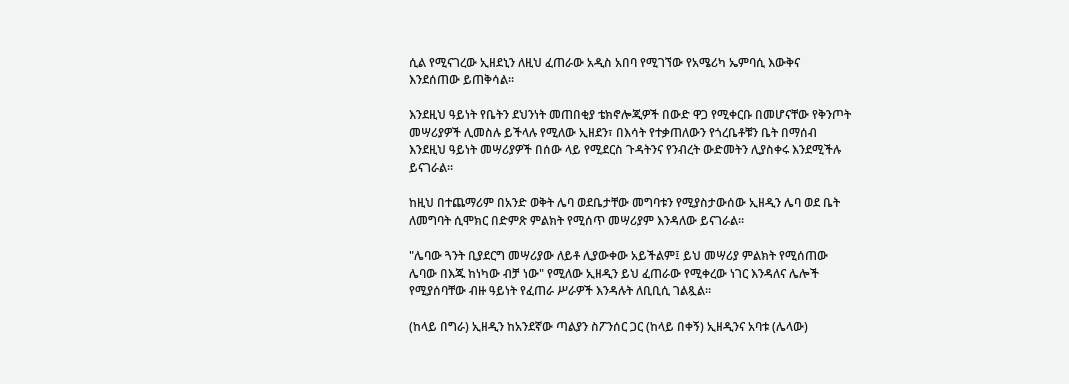ሲል የሚናገረው ኢዘደኒን ለዚህ ፈጠራው አዲስ አበባ የሚገኘው የአሜሪካ ኤምባሲ እውቅና እንደሰጠው ይጠቅሳል።

እንደዚህ ዓይነት የቤትን ደህንነት መጠበቂያ ቴክኖሎጂዎች በውድ ዋጋ የሚቀርቡ በመሆናቸው የቅንጦት መሣሪያዎች ሊመስሉ ይችላሉ የሚለው ኢዘደን፣ በእሳት የተቃጠለውን የጎረቤቶቹን ቤት በማሰብ እንደዚህ ዓይነት መሣሪያዎች በሰው ላይ የሚደርስ ጉዳትንና የንብረት ውድመትን ሊያስቀሩ እንደሚችሉ ይናገራል።

ከዚህ በተጨማሪም በአንድ ወቅት ሌባ ወደቤታቸው መግባቱን የሚያስታውሰው ኢዘዲን ሌባ ወደ ቤት ለመግባት ሲሞክር በድምጽ ምልክት የሚሰጥ መሣሪያም እንዳለው ይናገራል።

"ሌባው ጓንት ቢያደርግ መሣሪያው ለይቶ ሊያውቀው አይችልም፤ ይህ መሣሪያ ምልክት የሚሰጠው ሌባው በእጁ ከነካው ብቻ ነው" የሚለው ኢዘዲን ይህ ፈጠራው የሚቀረው ነገር እንዳለና ሌሎች የሚያሰባቸው ብዙ ዓይነት የፈጠራ ሥራዎች እንዳሉት ለቢቢሲ ገልጿል።

(ከላይ በግራ) ኢዘዲን ከአንደኛው ጣልያን ስፖንሰር ጋር (ከላይ በቀኝ) ኢዘዲንና አባቱ (ሌላው)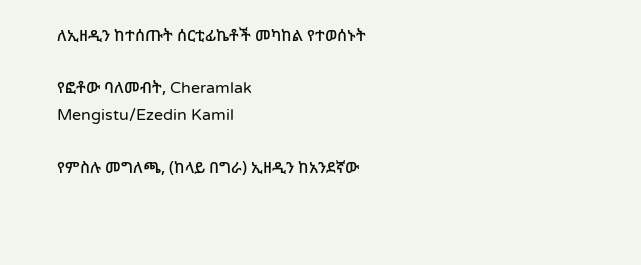ለኢዘዲን ከተሰጡት ሰርቲፊኬቶች መካከል የተወሰኑት

የፎቶው ባለመብት, Cheramlak Mengistu/Ezedin Kamil

የምስሉ መግለጫ, (ከላይ በግራ) ኢዘዲን ከአንደኛው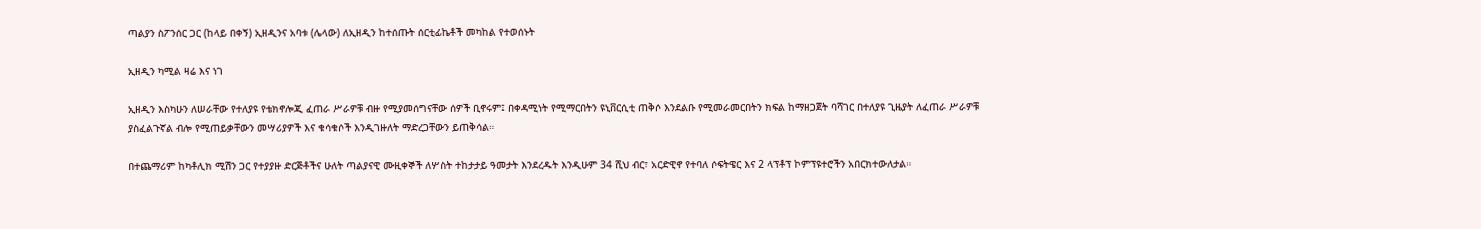ጣልያን ስፖንሰር ጋር (ከላይ በቀኝ) ኢዘዲንና አባቱ (ሌላው) ለኢዘዲን ከተሰጡት ሰርቲፊኬቶች መካከል የተወሰኑት

ኢዘዲን ካሚል ዛሬ እና ነገ

ኢዘዲን እስካሁን ለሠራቸው የተለያዩ የቴክኖሎጂ ፈጠራ ሥራዎቹ ብዙ የሚያመሰግናቸው ሰዎች ቢኖሩም፤ በቀዳሚነት የሚማርበትን ዩኒቨርሲቲ ጠቅሶ እንደልቡ የሚመራመርበትን ክፍል ከማዘጋጀት ባሻገር በተለያዩ ጊዜያት ለፈጠራ ሥራዎቹ ያስፈልጉኛል ብሎ የሚጠይቃቸውን መሣሪያዎች እና ቁሳቁሶች እንዲገዙለት ማድረጋቸውን ይጠቅሳል።

በተጨማሪም ከካቶሊክ ሚሽን ጋር የተያያዙ ድርጅቶችና ሁለት ጣልያናዊ ሙዚቀኞች ለሦስት ተከታታይ ዓመታት እንደረዱት እንዲሁም 34 ሺህ ብር፣ አርድዊኖ የተባለ ሶፍትዌር እና 2 ላፕቶፕ ኮምፕዩተሮችን አበርክተውለታል።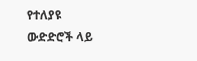የተለያዩ ውድድሮች ላይ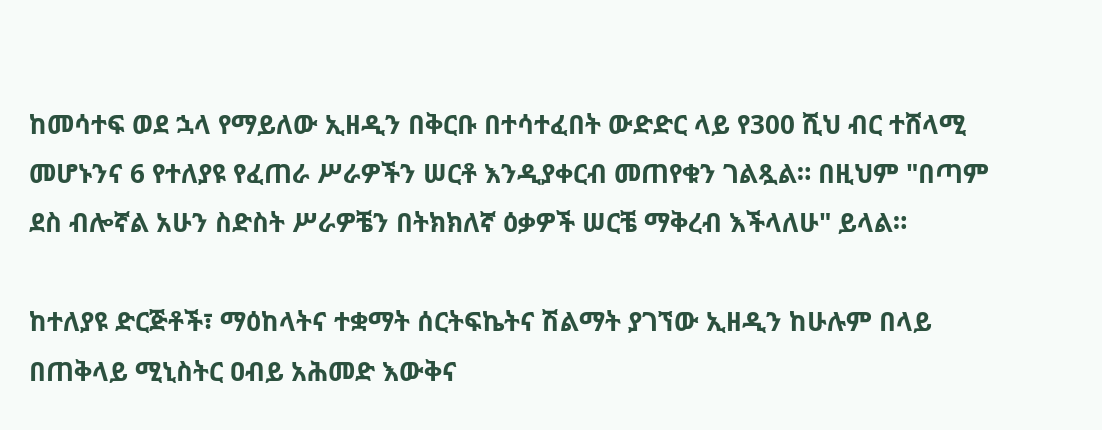ከመሳተፍ ወደ ኋላ የማይለው ኢዘዲን በቅርቡ በተሳተፈበት ውድድር ላይ የ300 ሺህ ብር ተሸላሚ መሆኑንና 6 የተለያዩ የፈጠራ ሥራዎችን ሠርቶ እንዲያቀርብ መጠየቁን ገልጿል። በዚህም "በጣም ደስ ብሎኛል አሁን ስድስት ሥራዎቼን በትክክለኛ ዕቃዎች ሠርቼ ማቅረብ እችላለሁ" ይላል።

ከተለያዩ ድርጅቶች፣ ማዕከላትና ተቋማት ሰርትፍኬትና ሽልማት ያገኘው ኢዘዲን ከሁሉም በላይ በጠቅላይ ሚኒስትር ዐብይ አሕመድ እውቅና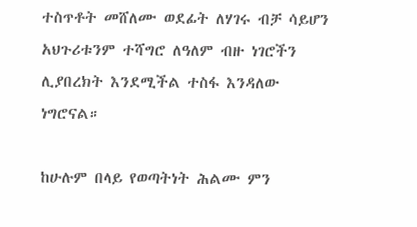ተስጥቶት መሸለሙ ወደፊት ለሃገሩ ብቻ ሳይሆን አህጉሪቱንም ተሻግሮ ለዓለም ብዙ ነገሮችን ሊያበረክት እንደሚችል ተስፋ እንዳለው ነግሮናል።

ከሁሉም በላይ የወጣትነት ሕልሙ ምን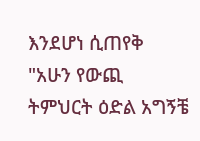እንደሆነ ሲጠየቅ "አሁን የውጪ ትምህርት ዕድል አግኝቼ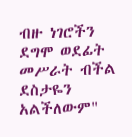ብዙ ነገሮችን ደግሞ ወደፊት መሥራት ብችል ደስታዬን አልችለውም"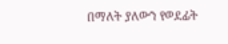በማለት ያለውን የወደፊት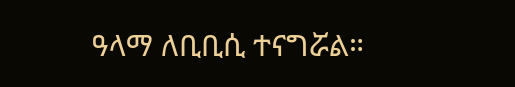ዓላማ ለቢቢሲ ተናግሯል።